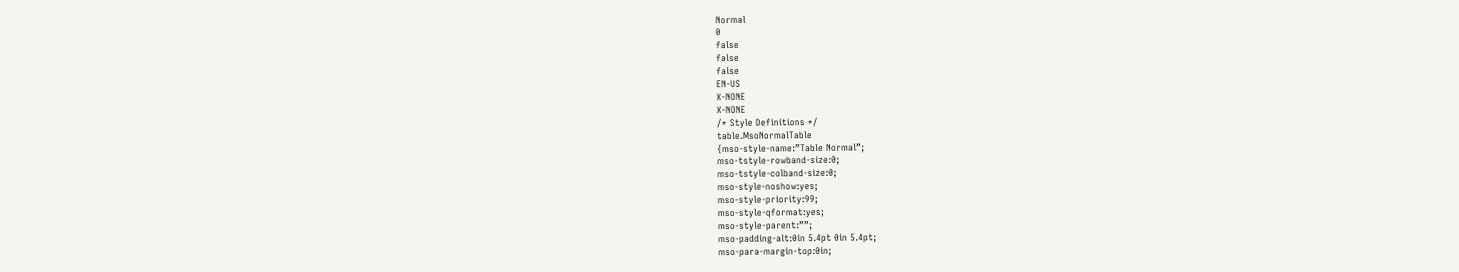Normal
0
false
false
false
EN-US
X-NONE
X-NONE
/* Style Definitions */
table.MsoNormalTable
{mso-style-name:”Table Normal”;
mso-tstyle-rowband-size:0;
mso-tstyle-colband-size:0;
mso-style-noshow:yes;
mso-style-priority:99;
mso-style-qformat:yes;
mso-style-parent:””;
mso-padding-alt:0in 5.4pt 0in 5.4pt;
mso-para-margin-top:0in;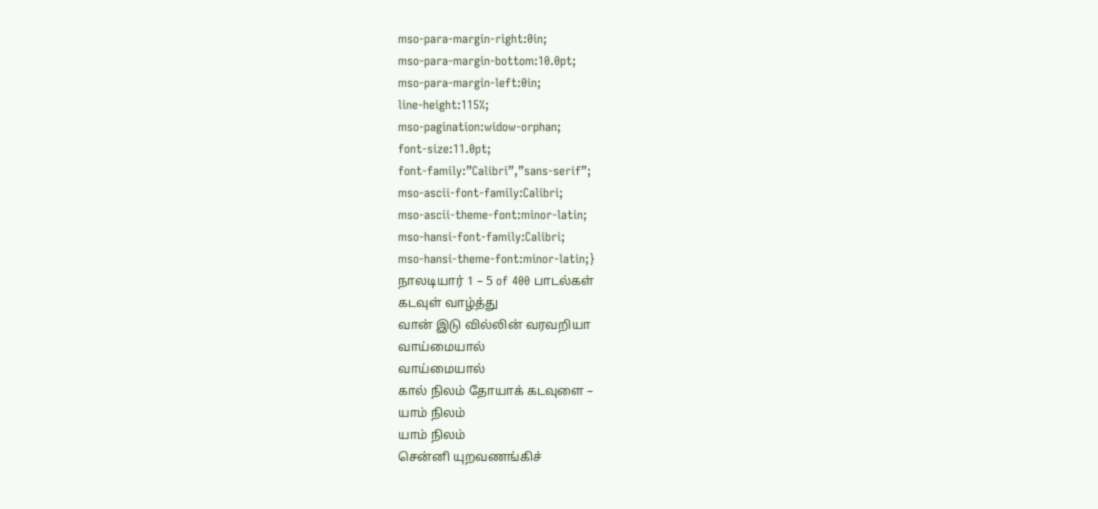mso-para-margin-right:0in;
mso-para-margin-bottom:10.0pt;
mso-para-margin-left:0in;
line-height:115%;
mso-pagination:widow-orphan;
font-size:11.0pt;
font-family:”Calibri”,”sans-serif”;
mso-ascii-font-family:Calibri;
mso-ascii-theme-font:minor-latin;
mso-hansi-font-family:Calibri;
mso-hansi-theme-font:minor-latin;}
நாலடியார் 1 – 5 of 400 பாடல்கள்
கடவுள் வாழ்த்து
வான் இடு வில்லின் வரவறியா
வாய்மையால்
வாய்மையால்
கால் நிலம் தோயாக் கடவுளை –
யாம் நிலம்
யாம் நிலம்
சென்னி யுறவணங்கிச்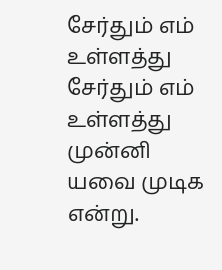சேர்தும் எம் உள்ளத்து
சேர்தும் எம் உள்ளத்து
முன்னி யவை முடிக என்று.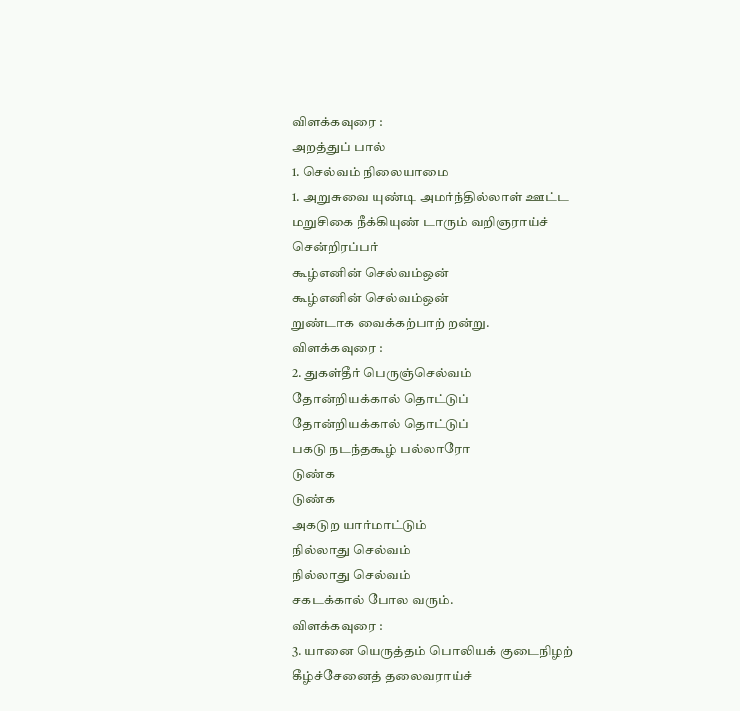விளக்கவுரை :
அறத்துப் பால்
1. செல்வம் நிலையாமை
1. அறுசுவை யுண்டி அமர்ந்தில்லாள் ஊட்ட
மறுசிகை நீக்கியுண் டாரும் வறிஞராய்ச்
சென்றிரப்பர்
கூழ்எனின் செல்வம்ஒன்
கூழ்எனின் செல்வம்ஒன்
றுண்டாக வைக்கற்பாற் றன்று.
விளக்கவுரை :
2. துகள்தீர் பெருஞ்செல்வம்
தோன்றியக்கால் தொட்டுப்
தோன்றியக்கால் தொட்டுப்
பகடு நடந்தகூழ் பல்லாரோ
டுண்க
டுண்க
அகடுற யார்மாட்டும்
நில்லாது செல்வம்
நில்லாது செல்வம்
சகடக்கால் போல வரும்.
விளக்கவுரை :
3. யானை யெருத்தம் பொலியக் குடைநிழற்
கீழ்ச்சேனைத் தலைவராய்ச்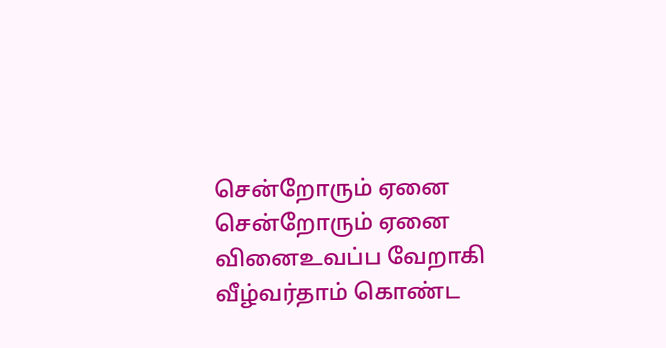சென்றோரும் ஏனை
சென்றோரும் ஏனை
வினைஉவப்ப வேறாகி
வீழ்வர்தாம் கொண்ட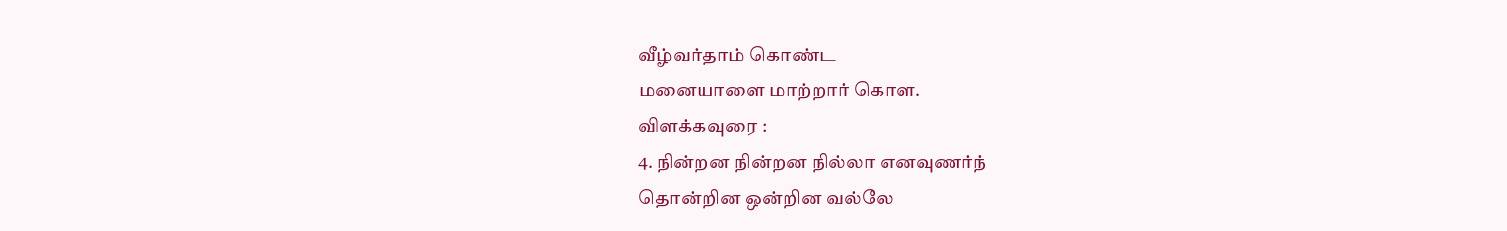வீழ்வர்தாம் கொண்ட
மனையாளை மாற்றார் கொள.
விளக்கவுரை :
4. நின்றன நின்றன நில்லா எனவுணர்ந்
தொன்றின ஒன்றின வல்லே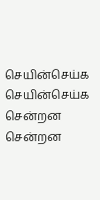செயின்செய்க
செயின்செய்க
சென்றன சென்றன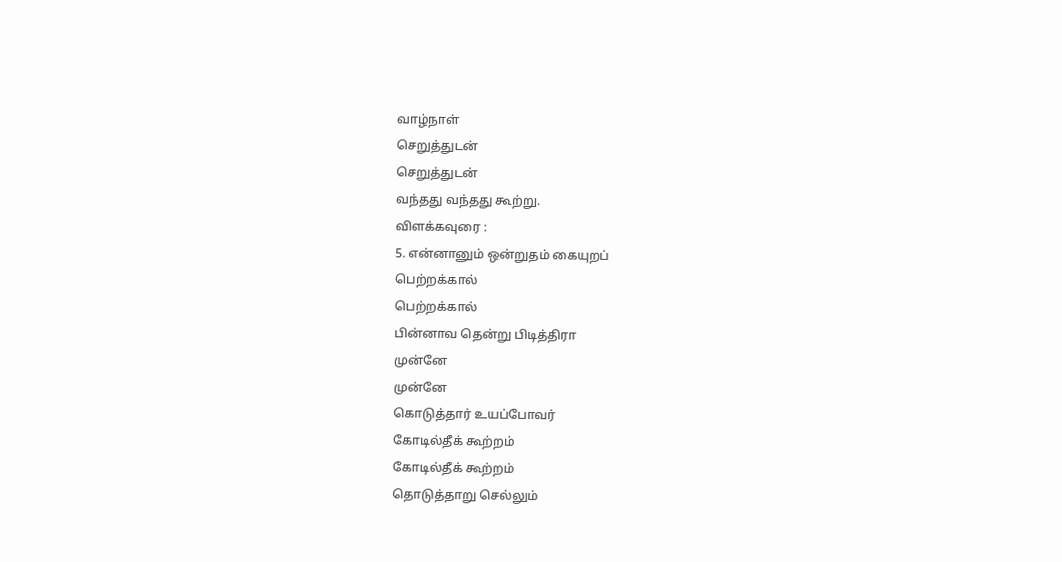வாழ்நாள்
செறுத்துடன்
செறுத்துடன்
வந்தது வந்தது கூற்று.
விளக்கவுரை :
5. என்னானும் ஒன்றுதம் கையுறப்
பெற்றக்கால்
பெற்றக்கால்
பின்னாவ தென்று பிடித்திரா
முன்னே
முன்னே
கொடுத்தார் உயப்போவர்
கோடில்தீக் கூற்றம்
கோடில்தீக் கூற்றம்
தொடுத்தாறு செல்லும்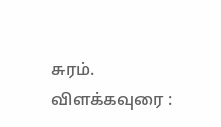சுரம்.
விளக்கவுரை :